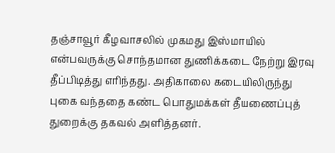தஞ்சாவூர் கீழவாசலில் முகமது இஸ்மாயில் என்பவருக்கு சொந்தமான துணிக்கடை நேற்று இரவு தீப்பிடித்து எரிந்தது. அதிகாலை கடையிலிருந்து புகை வந்ததை கண்ட பொதுமக்கள் தீயணைப்புத் துறைக்கு தகவல் அளித்தனர்.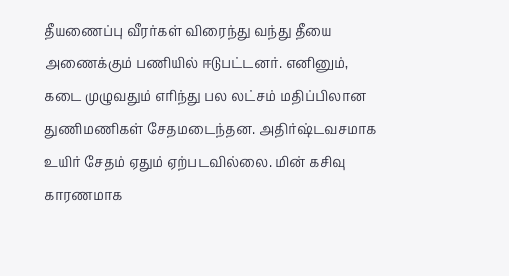தீயணைப்பு வீரர்கள் விரைந்து வந்து தீயை அணைக்கும் பணியில் ஈடுபட்டனர். எனினும், கடை முழுவதும் எரிந்து பல லட்சம் மதிப்பிலான துணிமணிகள் சேதமடைந்தன. அதிர்ஷ்டவசமாக உயிர் சேதம் ஏதும் ஏற்படவில்லை. மின் கசிவு காரணமாக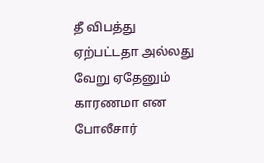தீ விபத்து ஏற்பட்டதா அல்லது வேறு ஏதேனும் காரணமா என போலீசார்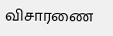விசாரணை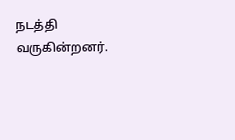நடத்தி வருகின்றனர்.